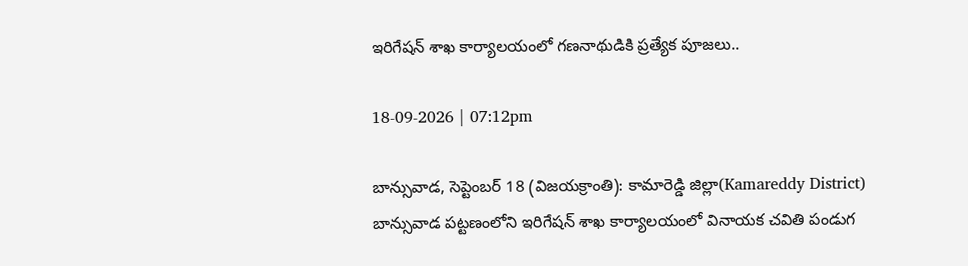ఇరిగేషన్ శాఖ కార్యాలయంలో గణనాథుడికి ప్రత్యేక పూజలు..

18-09-2026 | 07:12pm

బాన్సువాడ, సెప్టెంబర్ 18 (విజయక్రాంతి): కామారెడ్డి జిల్లా(Kamareddy District) బాన్సువాడ పట్టణంలోని ఇరిగేషన్ శాఖ కార్యాలయంలో వినాయక చవితి పండుగ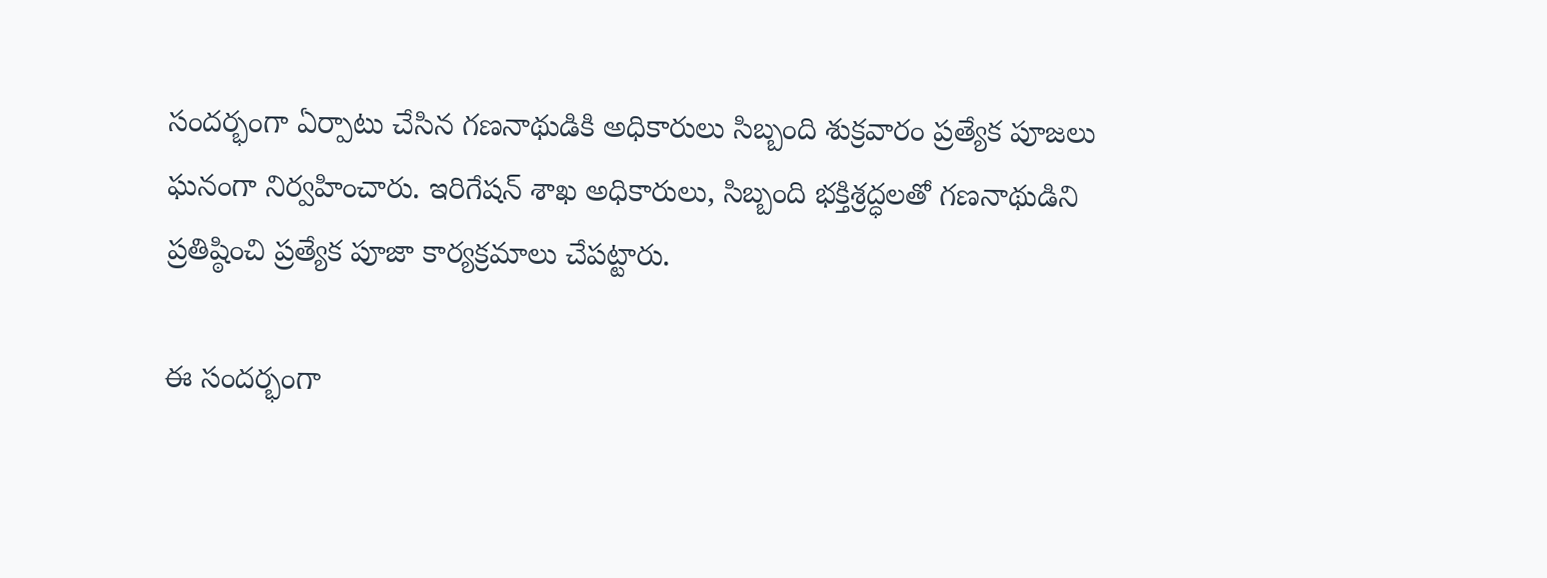సందర్భంగా ఏర్పాటు చేసిన గణనాథుడికి అధికారులు సిబ్బంది శుక్రవారం ప్రత్యేక పూజలు ఘనంగా నిర్వహించారు. ఇరిగేషన్ శాఖ అధికారులు, సిబ్బంది భక్తిశ్రద్ధలతో గణనాథుడిని ప్రతిష్ఠించి ప్రత్యేక పూజా కార్యక్రమాలు చేపట్టారు.

ఈ సందర్భంగా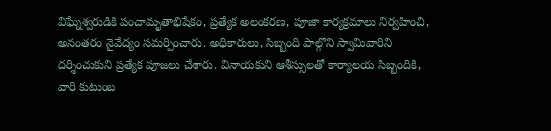విఘ్నేశ్వరుడికి పంచామృతాభిషేకం, ప్రత్యేక అలంకరణ, పూజా కార్యక్రమాలు నిర్వహించి, అనంతరం నైవేద్యం సమర్పించారు. అధికారులు, సిబ్బంది పాల్గొని స్వామివారిని దర్శించుకుని ప్రత్యేక పూజలు చేశారు. వినాయకుని ఆశీస్సులతో కార్యాలయ సిబ్బందికి, వారి కుటుంబ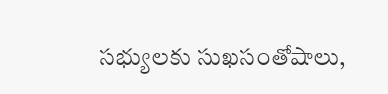సభ్యులకు సుఖసంతోషాలు,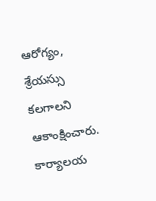ఆరోగ్యం, శ్రేయస్సు కలగాలని ఆకాంక్షించారు. కార్యాలయ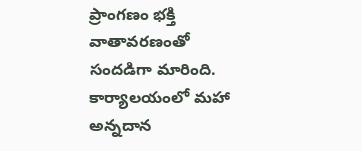ప్రాంగణం భక్తి వాతావరణంతో సందడిగా మారింది. కార్యాలయంలో మహా అన్నదాన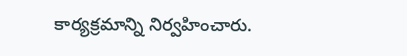కార్యక్రమాన్ని నిర్వహించారు.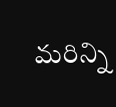మరిన్ని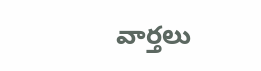వార్తలు